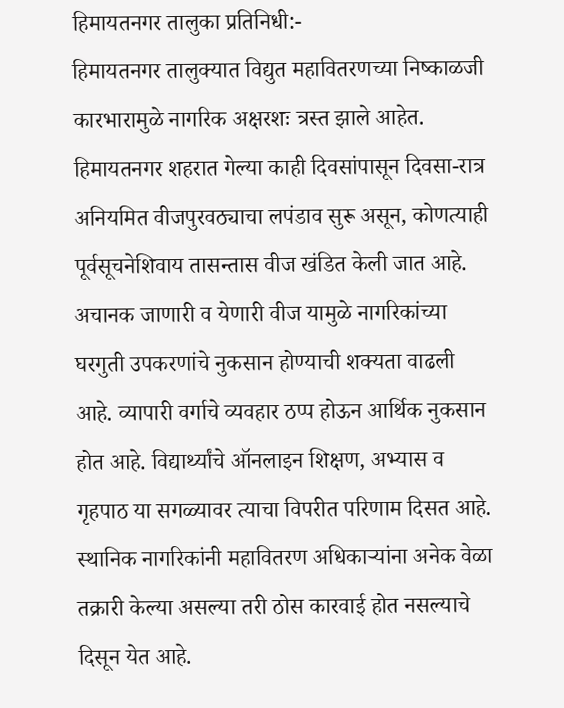हिमायतनगर तालुका प्रतिनिधी:-
हिमायतनगर तालुक्यात विद्युत महावितरणच्या निष्काळजी कारभारामुळे नागरिक अक्षरशः त्रस्त झाले आहेत. हिमायतनगर शहरात गेल्या काही दिवसांपासून दिवसा-रात्र अनियमित वीजपुरवठ्याचा लपंडाव सुरू असून, कोणत्याही पूर्वसूचनेशिवाय तासन्तास वीज खंडित केली जात आहे.
अचानक जाणारी व येणारी वीज यामुळे नागरिकांच्या घरगुती उपकरणांचे नुकसान होण्याची शक्यता वाढली आहे. व्यापारी वर्गाचे व्यवहार ठप्प होऊन आर्थिक नुकसान होत आहे. विद्यार्थ्यांचे ऑनलाइन शिक्षण, अभ्यास व गृहपाठ या सगळ्यावर त्याचा विपरीत परिणाम दिसत आहे.
स्थानिक नागरिकांनी महावितरण अधिकाऱ्यांना अनेक वेळा तक्रारी केल्या असल्या तरी ठोस कारवाई होत नसल्याचे दिसून येत आहे.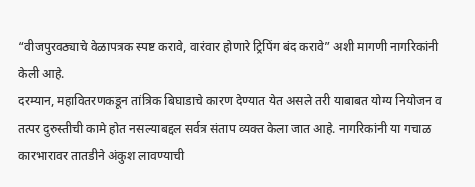“वीजपुरवठ्याचे वेळापत्रक स्पष्ट करावे, वारंवार होणारे ट्रिपिंग बंद करावे” अशी मागणी नागरिकांनी केली आहे.
दरम्यान, महावितरणकडून तांत्रिक बिघाडाचे कारण देण्यात येत असले तरी याबाबत योग्य नियोजन व तत्पर दुरुस्तीची कामे होत नसल्याबद्दल सर्वत्र संताप व्यक्त केला जात आहे. नागरिकांनी या गचाळ कारभारावर तातडीने अंकुश लावण्याची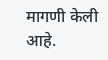मागणी केली आहे.